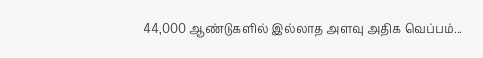44,000 ஆண்டுகளில் இல்லாத அளவு அதிக வெப்பம்...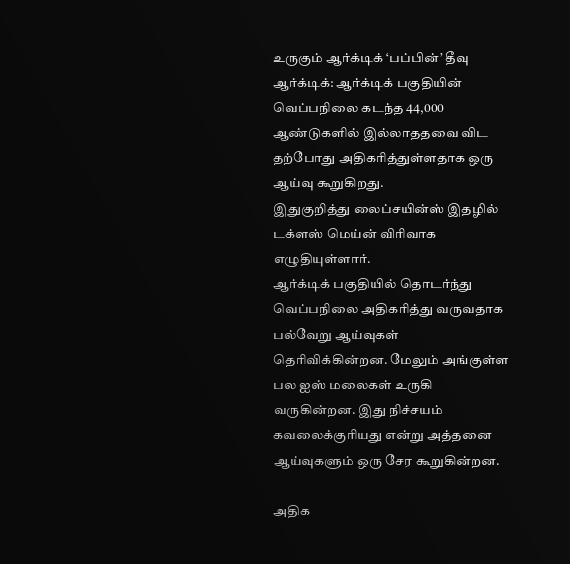உருகும் ஆர்க்டிக் ‘பப்பின்’ தீவு
ஆர்க்டிக்: ஆர்க்டிக் பகுதியின் வெப்பநிலை கடந்த 44,000 ஆண்டுகளில் இல்லாததவை விட தற்போது அதிகரித்துள்ளதாக ஒரு ஆய்வு கூறுகிறது.
இதுகுறித்து லைப்சயின்ஸ் இதழில் டக்ளஸ் மெய்ன் விரிவாக எழுதியுள்ளார்.
ஆர்க்டிக் பகுதியில் தொடர்ந்து வெப்பநிலை அதிகரித்து வருவதாக பல்வேறு ஆய்வுகள் தெரிவிக்கின்றன. மேலும் அங்குள்ள பல ஐஸ் மலைகள் உருகி வருகின்றன. இது நிச்சயம் கவலைக்குரியது என்று அத்தனை ஆய்வுகளும் ஒரு சேர கூறுகின்றன.

அதிக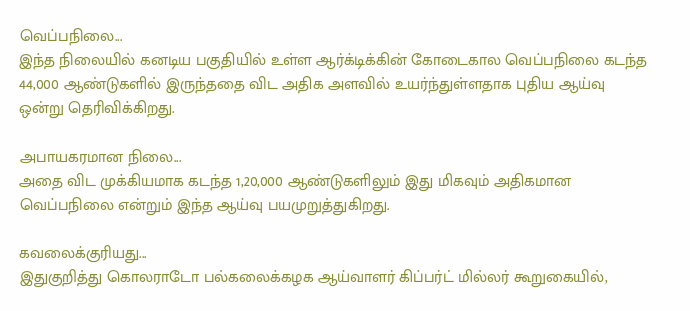வெப்பநிலை...
இந்த நிலையில் கனடிய பகுதியில் உள்ள ஆர்க்டிக்கின் கோடைகால வெப்பநிலை கடந்த 44,000 ஆண்டுகளில் இருந்ததை விட அதிக அளவில் உயர்ந்துள்ளதாக புதிய ஆய்வு ஒன்று தெரிவிக்கிறது.

அபாயகரமான நிலை...
அதை விட முக்கியமாக கடந்த 1,20,000 ஆண்டுகளிலும் இது மிகவும் அதிகமான வெப்பநிலை என்றும் இந்த ஆய்வு பயமுறுத்துகிறது.

கவலைக்குரியது...
இதுகுறித்து கொலராடோ பல்கலைக்கழக ஆய்வாளர் கிப்பர்ட் மில்லர் கூறுகையில்,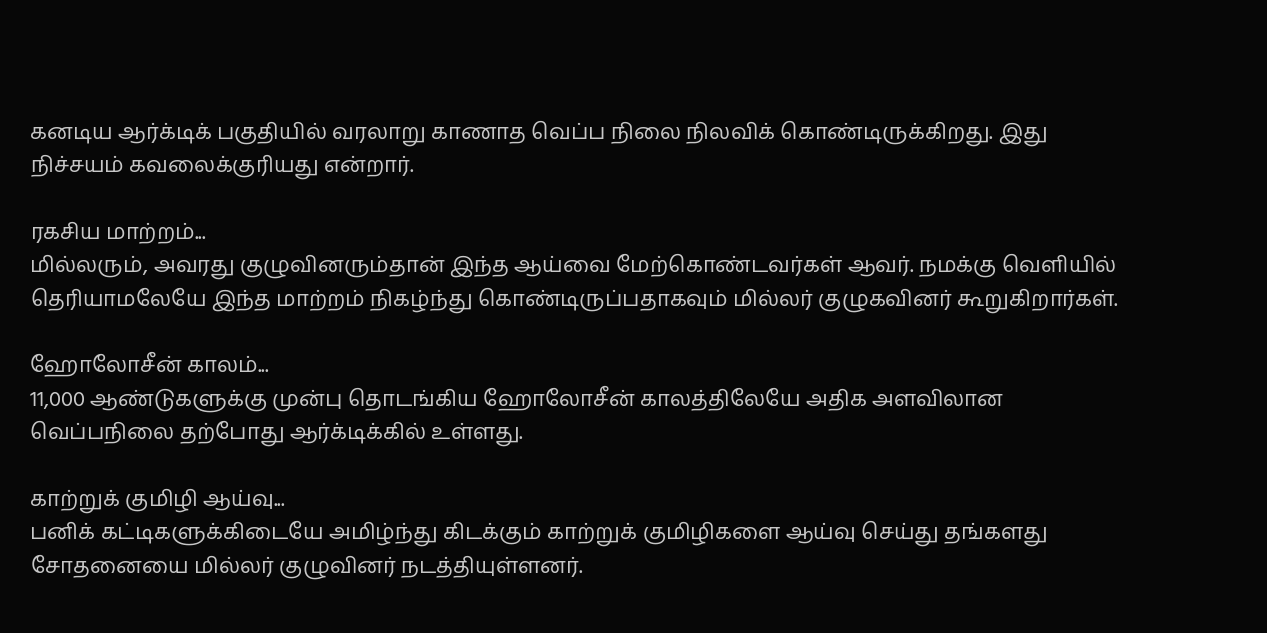கனடிய ஆர்க்டிக் பகுதியில் வரலாறு காணாத வெப்ப நிலை நிலவிக் கொண்டிருக்கிறது. இது நிச்சயம் கவலைக்குரியது என்றார்.

ரகசிய மாற்றம்...
மில்லரும், அவரது குழுவினரும்தான் இந்த ஆய்வை மேற்கொண்டவர்கள் ஆவர். நமக்கு வெளியில் தெரியாமலேயே இந்த மாற்றம் நிகழ்ந்து கொண்டிருப்பதாகவும் மில்லர் குழுகவினர் கூறுகிறார்கள்.

ஹோலோசீன் காலம்...
11,000 ஆண்டுகளுக்கு முன்பு தொடங்கிய ஹோலோசீன் காலத்திலேயே அதிக அளவிலான வெப்பநிலை தற்போது ஆர்க்டிக்கில் உள்ளது.

காற்றுக் குமிழி ஆய்வு...
பனிக் கட்டிகளுக்கிடையே அமிழ்ந்து கிடக்கும் காற்றுக் குமிழிகளை ஆய்வு செய்து தங்களது சோதனையை மில்லர் குழுவினர் நடத்தியுள்ளனர்.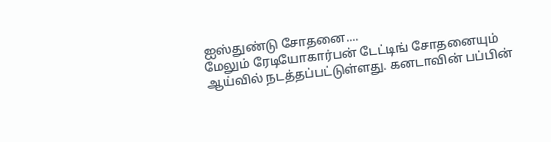ஐஸ்துண்டு சோதனை....
மேலும் ரேடியோகார்பன் டேட்டிங் சோதனையும் ஆய்வில் நடத்தப்பட்டுள்ளது. கனடாவின் பப்பின்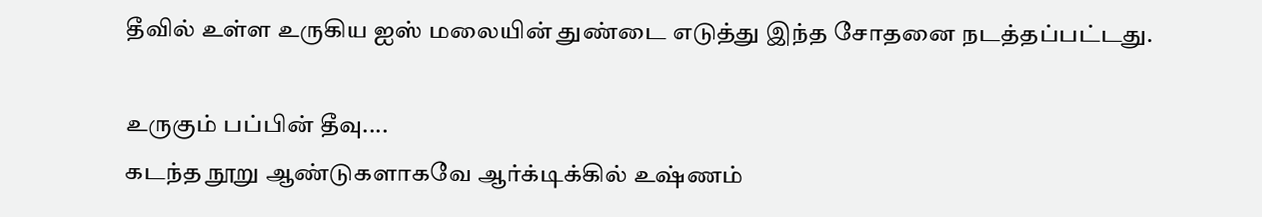தீவில் உள்ள உருகிய ஐஸ் மலையின் துண்டை எடுத்து இந்த சோதனை நடத்தப்பட்டது.

உருகும் பப்பின் தீவு....
கடந்த நூறு ஆண்டுகளாகவே ஆர்க்டிக்கில் உஷ்ணம்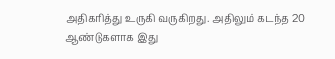அதிகரித்து உருகி வருகிறது. அதிலும் கடந்த 20 ஆண்டுகளாக இது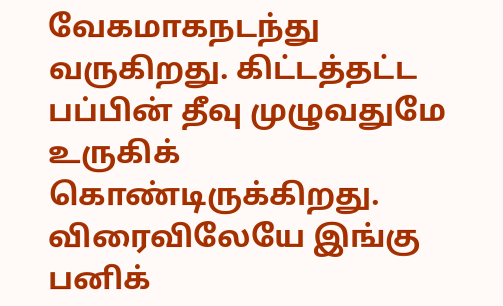வேகமாகநடந்து வருகிறது. கிட்டத்தட்ட பப்பின் தீவு முழுவதுமே உருகிக் கொண்டிருக்கிறது. விரைவிலேயே இங்கு பனிக்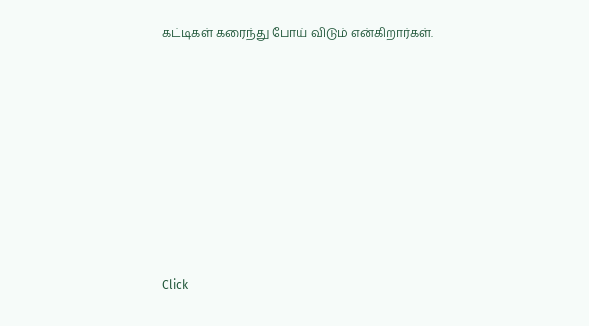கட்டிகள் கரைந்து போய் விடும் என்கிறார்கள்.












Click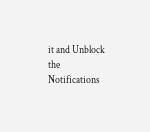it and Unblock the Notifications